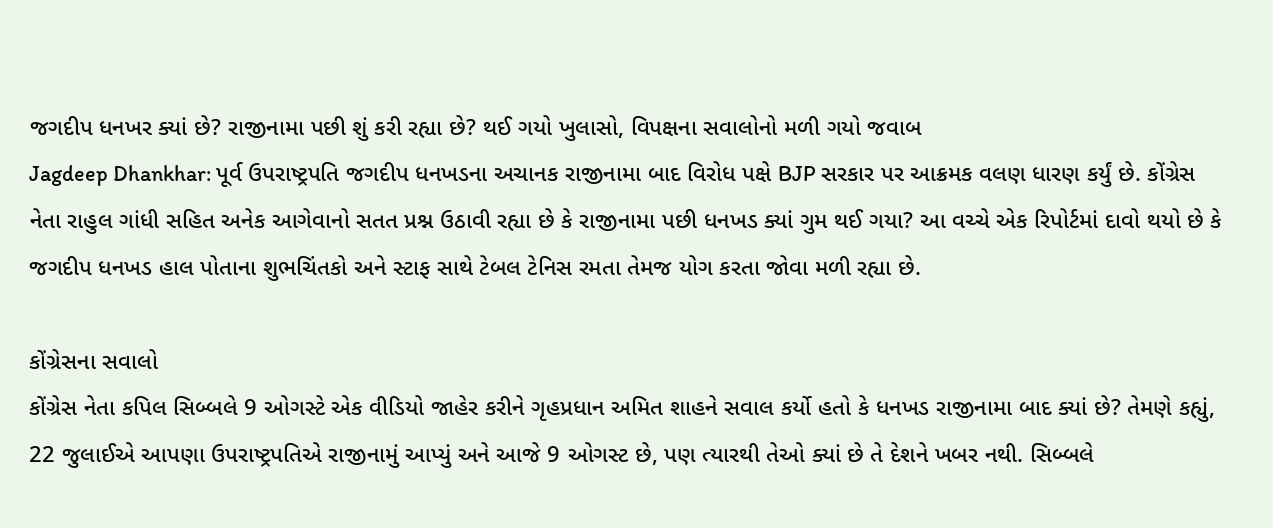જગદીપ ધનખર ક્યાં છે? રાજીનામા પછી શું કરી રહ્યા છે? થઈ ગયો ખુલાસો, વિપક્ષના સવાલોનો મળી ગયો જવાબ
Jagdeep Dhankhar: પૂર્વ ઉપરાષ્ટ્રપતિ જગદીપ ધનખડના અચાનક રાજીનામા બાદ વિરોધ પક્ષે BJP સરકાર પર આક્રમક વલણ ધારણ કર્યું છે. કોંગ્રેસ નેતા રાહુલ ગાંધી સહિત અનેક આગેવાનો સતત પ્રશ્ન ઉઠાવી રહ્યા છે કે રાજીનામા પછી ધનખડ ક્યાં ગુમ થઈ ગયા? આ વચ્ચે એક રિપોર્ટમાં દાવો થયો છે કે જગદીપ ધનખડ હાલ પોતાના શુભચિંતકો અને સ્ટાફ સાથે ટેબલ ટેનિસ રમતા તેમજ યોગ કરતા જોવા મળી રહ્યા છે.

કોંગ્રેસના સવાલો
કોંગ્રેસ નેતા કપિલ સિબ્બલે 9 ઓગસ્ટે એક વીડિયો જાહેર કરીને ગૃહપ્રધાન અમિત શાહને સવાલ કર્યો હતો કે ધનખડ રાજીનામા બાદ ક્યાં છે? તેમણે કહ્યું, 22 જુલાઈએ આપણા ઉપરાષ્ટ્રપતિએ રાજીનામું આપ્યું અને આજે 9 ઓગસ્ટ છે, પણ ત્યારથી તેઓ ક્યાં છે તે દેશને ખબર નથી. સિબ્બલે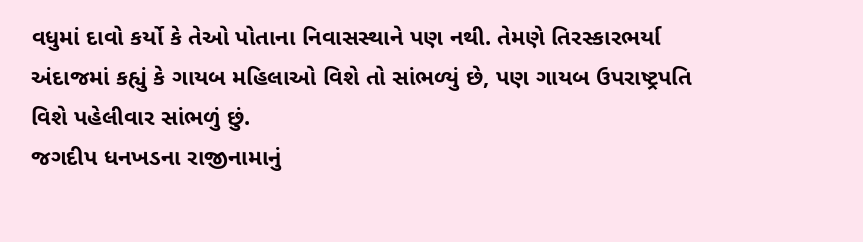વધુમાં દાવો કર્યો કે તેઓ પોતાના નિવાસસ્થાને પણ નથી. તેમણે તિરસ્કારભર્યા અંદાજમાં કહ્યું કે ગાયબ મહિલાઓ વિશે તો સાંભળ્યું છે, પણ ગાયબ ઉપરાષ્ટ્રપતિ વિશે પહેલીવાર સાંભળું છું.
જગદીપ ધનખડના રાજીનામાનું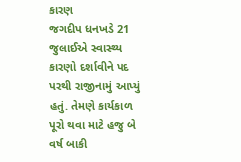કારણ
જગદીપ ધનખડે 21 જુલાઈએ સ્વાસ્થ્ય કારણો દર્શાવીને પદ પરથી રાજીનામું આપ્યું હતું. તેમણે કાર્યકાળ પૂરો થવા માટે હજુ બે વર્ષ બાકી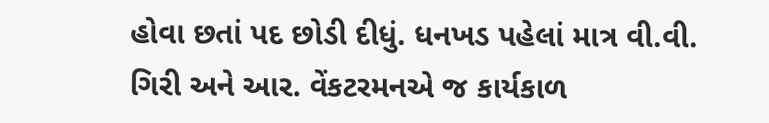હોવા છતાં પદ છોડી દીધું. ધનખડ પહેલાં માત્ર વી.વી. ગિરી અને આર. વેંકટરમનએ જ કાર્યકાળ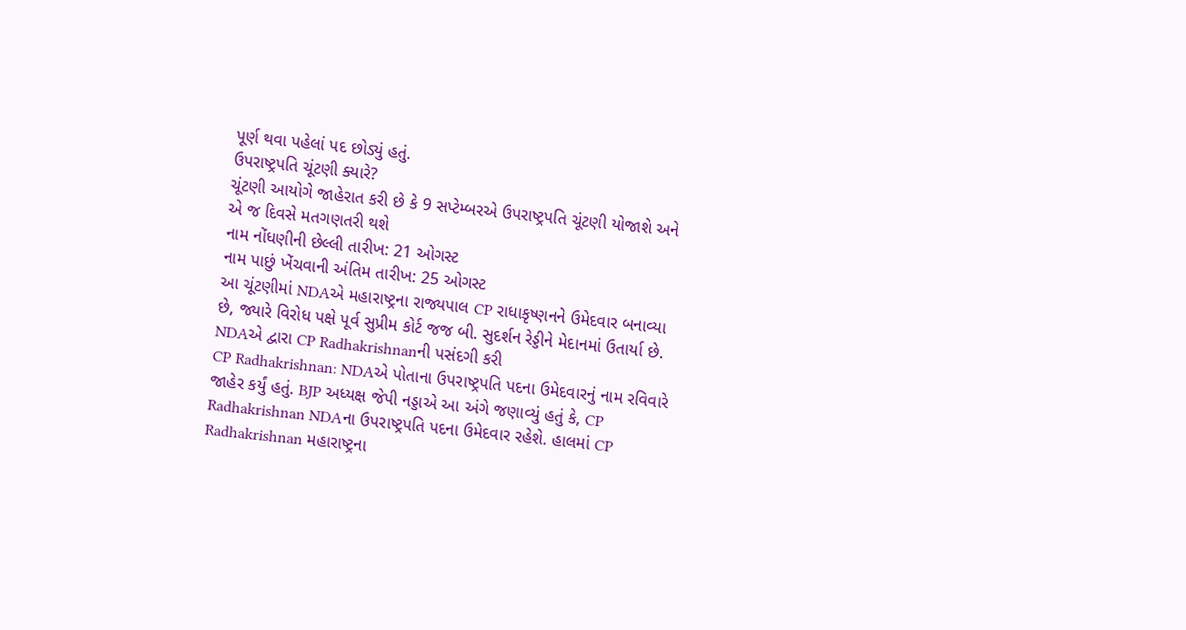પૂર્ણ થવા પહેલાં પદ છોડ્યું હતું.
ઉપરાષ્ટ્રપતિ ચૂંટણી ક્યારે?
ચૂંટણી આયોગે જાહેરાત કરી છે કે 9 સપ્ટેમ્બરએ ઉપરાષ્ટ્રપતિ ચૂંટણી યોજાશે અને એ જ દિવસે મતગણતરી થશે
નામ નોંધણીની છેલ્લી તારીખ: 21 ઓગસ્ટ
નામ પાછું ખેંચવાની અંતિમ તારીખ: 25 ઓગસ્ટ
આ ચૂંટણીમાં NDAએ મહારાષ્ટ્રના રાજ્યપાલ CP રાધાકૃષ્ણનને ઉમેદવાર બનાવ્યા છે, જ્યારે વિરોધ પક્ષે પૂર્વ સુપ્રીમ કોર્ટ જજ બી. સુદર્શન રેડ્ડીને મેદાનમાં ઉતાર્યા છે.
NDAએ દ્વારા CP Radhakrishnanની પસંદગી કરી
CP Radhakrishnan: NDAએ પોતાના ઉપરાષ્ટ્રપતિ પદના ઉમેદવારનું નામ રવિવારે જાહેર કર્યું હતું. BJP અધ્યક્ષ જેપી નડ્ડાએ આ અંગે જણાવ્યું હતું કે, CP Radhakrishnan NDAના ઉપરાષ્ટ્રપતિ પદના ઉમેદવાર રહેશે. હાલમાં CP Radhakrishnan મહારાષ્ટ્રના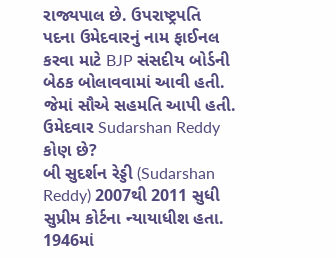રાજ્યપાલ છે. ઉપરાષ્ટ્રપતિ પદના ઉમેદવારનું નામ ફાઈનલ કરવા માટે BJP સંસદીય બોર્ડની બેઠક બોલાવવામાં આવી હતી. જેમાં સૌએ સહમતિ આપી હતી.
ઉમેદવાર Sudarshan Reddy કોણ છે?
બી સુદર્શન રેડ્ડી (Sudarshan Reddy) 2007થી 2011 સુધી સુપ્રીમ કોર્ટના ન્યાયાધીશ હતા. 1946માં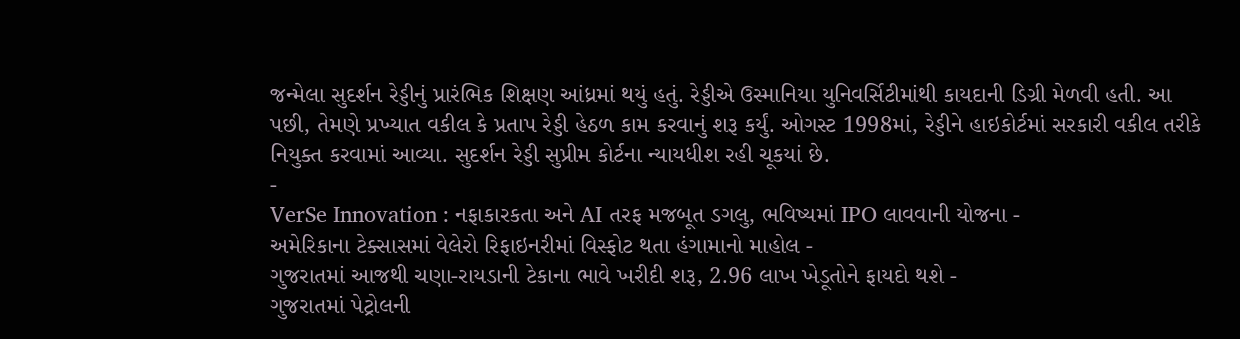જન્મેલા સુદર્શન રેડ્ડીનું પ્રારંભિક શિક્ષણ આંધ્રમાં થયું હતું. રેડ્ડીએ ઉસ્માનિયા યુનિવર્સિટીમાંથી કાયદાની ડિગ્રી મેળવી હતી. આ પછી, તેમણે પ્રખ્યાત વકીલ કે પ્રતાપ રેડ્ડી હેઠળ કામ કરવાનું શરૂ કર્યું. ઓગસ્ટ 1998માં, રેડ્ડીને હાઇકોર્ટમાં સરકારી વકીલ તરીકે નિયુક્ત કરવામાં આવ્યા. સુદર્શન રેડ્ડી સુપ્રીમ કોર્ટના ન્યાયધીશ રહી ચૂકયાં છે.
-
VerSe Innovation : નફાકારકતા અને AI તરફ મજબૂત ડગલુ, ભવિષ્યમાં IPO લાવવાની યોજના -
અમેરિકાના ટેક્સાસમાં વેલેરો રિફાઇનરીમાં વિસ્ફોટ થતા હંગામાનો માહોલ -
ગુજરાતમાં આજથી ચણા-રાયડાની ટેકાના ભાવે ખરીદી શરૂ, 2.96 લાખ ખેડૂતોને ફાયદો થશે -
ગુજરાતમાં પેટ્રોલની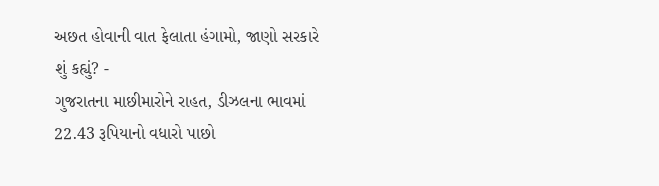અછત હોવાની વાત ફેલાતા હંગામો, જાણો સરકારે શું કહ્યું? -
ગુજરાતના માછીમારોને રાહત, ડીઝલના ભાવમાં 22.43 રૂપિયાનો વધારો પાછો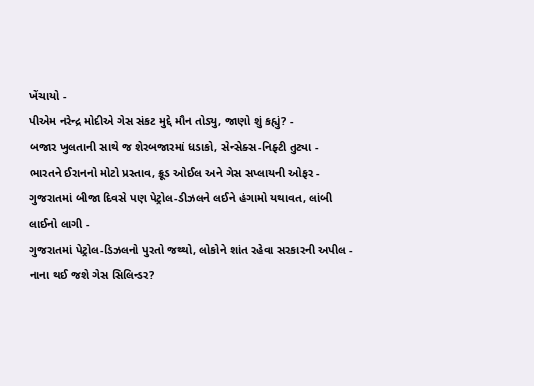ખેંચાયો -
પીએમ નરેન્દ્ર મોદીએ ગેસ સંકટ મુદ્દે મૌન તોડ્યુ, જાણો શું કહ્યું? -
બજાર ખુલતાની સાથે જ શેરબજારમાં ધડાકો, સેન્સેક્સ-નિફ્ટી તુટ્યા -
ભારતને ઈરાનનો મોટો પ્રસ્તાવ, ક્રૂડ ઓઈલ અને ગેસ સપ્લાયની ઓફર -
ગુજરાતમાં બીજા દિવસે પણ પેટ્રોલ-ડીઝલને લઈને હંગામો યથાવત, લાંબી લાઈનો લાગી -
ગુજરાતમાં પેટ્રોલ-ડિઝલનો પુરતો જથ્થો, લોકોને શાંત રહેવા સરકારની અપીલ -
નાના થઈ જશે ગેસ સિલિન્ડર?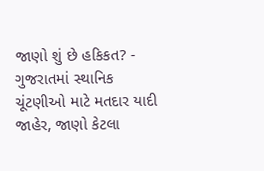જાણો શું છે હકિકત? -
ગુજરાતમાં સ્થાનિક ચૂંટણીઓ માટે મતદાર યાદી જાહેર, જાણો કેટલા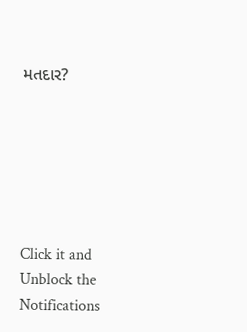મતદાર?






Click it and Unblock the Notifications